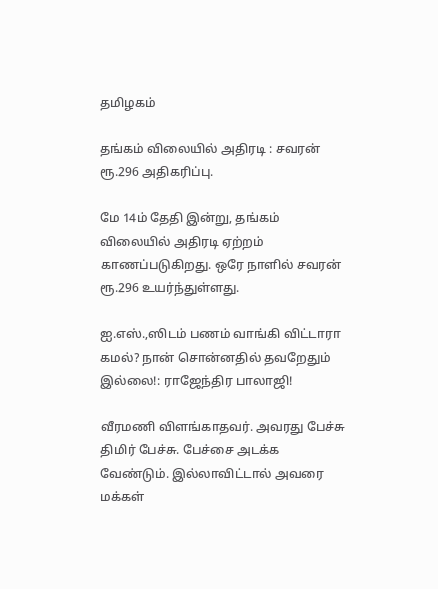தமிழகம்

தங்கம் விலையில் அதிரடி : சவரன் ரூ.296 அதிகரிப்பு.

மே 14ம் தேதி இன்று, தங்கம் விலையில் அதிரடி ஏற்றம் காணப்படுகிறது. ஒரே நாளில் சவரன் ரூ.296 உயர்ந்துள்ளது.

ஐ.எஸ்.,ஸிடம் பணம் வாங்கி விட்டாரா கமல்? நான் சொன்னதில் தவறேதும் இல்லை!: ராஜேந்திர பாலாஜி!

வீரமணி விளங்காதவர். அவரது பேச்சு திமிர் பேச்சு. பேச்சை அடக்க வேண்டும். இல்லாவிட்டால் அவரை மக்கள்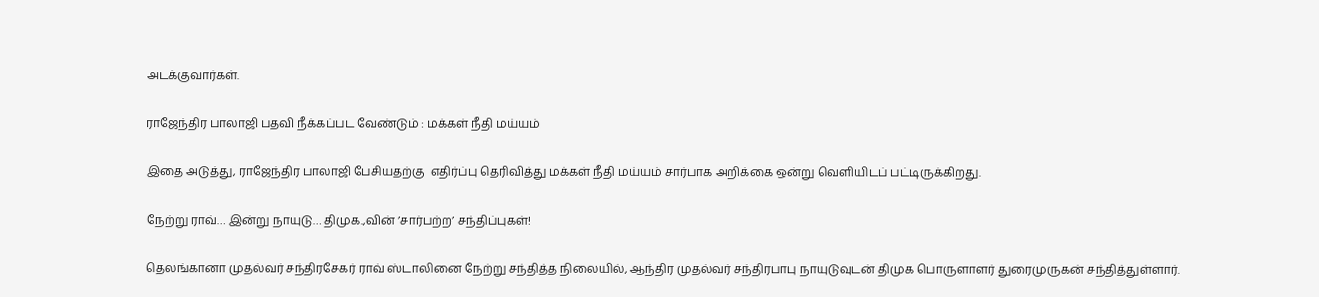அடக்குவார்கள்.

ராஜேந்திர பாலாஜி பதவி நீக்கப்பட வேண்டும் : மக்கள் நீதி மய்யம்

இதை அடுத்து, ராஜேந்திர பாலாஜி பேசியதற்கு  எதிர்ப்பு தெரிவித்து மக்கள் நீதி மய்யம் சார்பாக அறிக்கை ஒன்று வெளியிடப் பட்டிருக்கிறது.

நேற்று ராவ்… இன்று நாயுடு… திமுக.,வின் ’சார்பற்ற’ சந்திப்புகள்!

தெலங்கானா முதல்வர் சந்திரசேகர் ராவ் ஸ்டாலினை நேற்று சந்தித்த நிலையில், ஆந்திர முதல்வர் சந்திரபாபு நாயுடுவுடன் திமுக பொருளாளர் துரைமுருகன் சந்தித்துள்ளார்.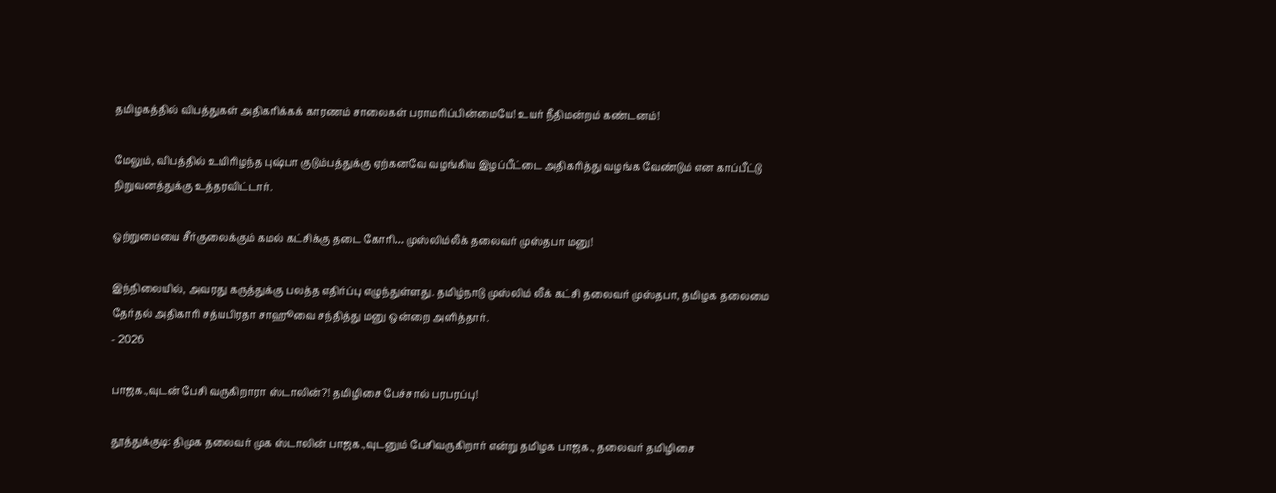தமிழகத்தில் விபத்துகள் அதிகரிக்கக் காரணம் சாலைகள் பராமரிப்பின்மையே! உயர் நீதிமன்றம் கண்டனம்!

மேலும், விபத்தில் உயிரிழந்த புஷ்பா குடும்பத்துக்கு ஏற்கனவே வழங்கிய இழப்பீட்டை அதிகரித்து வழங்க வேண்டும் என காப்பீட்டு நிறுவனத்துக்கு உத்தரவிட்டார்.

ஒற்றுமையை சீர்குலைக்கும் கமல் கட்சிக்கு தடை கோரி… முஸ்லிம்லீக் தலைவர் முஸ்தபா மனு!

இந்நிலையில், அவரது கருத்துக்கு பலத்த எதிர்ப்பு எழுந்துள்ளது. தமிழ்நாடு முஸ்லிம் லீக் கட்சி தலைவர் முஸ்தபா, தமிழக தலைமை தேர்தல் அதிகாரி சத்யபிரதா சாஹூவை சந்தித்து மனு ஒன்றை அளித்தார்.
- 2026

பாஜக.,வுடன் பேசி வருகிறாரா ஸ்டாலின்?! தமிழிசை பேச்சால் பரபரப்பு!

தூத்துக்குடி: திமுக தலைவர் முக ஸ்டாலின் பாஜக.,வுடனும் பேசிவருகிறார் என்று தமிழக பாஜக., தலைவர் தமிழிசை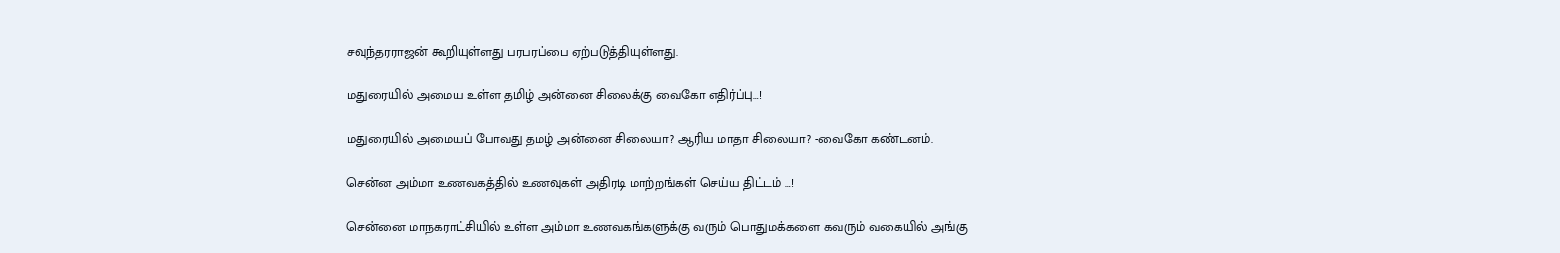சவுந்தரராஜன் கூறியுள்ளது பரபரப்பை ஏற்படுத்தியுள்ளது.

மதுரையில் அமைய உள்ள தமிழ் அன்னை சிலைக்கு வைகோ எதிர்ப்பு…!

மதுரையில் அமையப் போவது தமழ் அன்னை சிலையா? ஆரிய மாதா சிலையா? -வைகோ கண்டனம்.

சென்ன அம்மா உணவகத்தில் உணவுகள் அதிரடி மாற்றங்கள் செய்ய திட்டம் …!

சென்னை மாநகராட்சியில் உள்ள அம்மா உணவகங்களுக்கு வரும் பொதுமக்களை கவரும் வகையில் அங்கு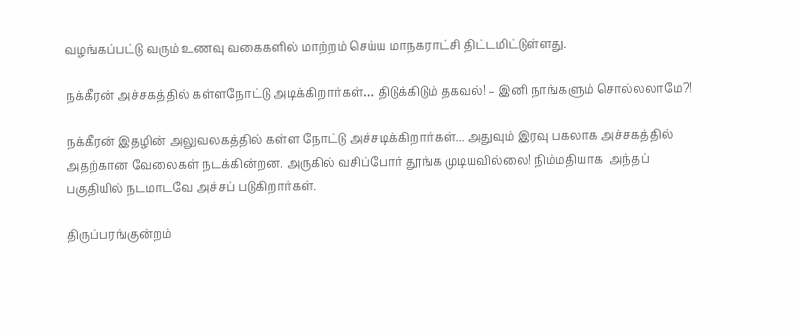வழங்கப்பட்டு வரும் உணவு வகைகளில் மாற்றம் செய்ய மாநகராட்சி திட்டமிட்டுள்ளது.

நக்கீரன் அச்சகத்தில் கள்ளநோட்டு அடிக்கிறார்கள்… திடுக்கிடும் தகவல்! – இனி நாங்களும் சொல்லலாமே?!

நக்கீரன் இதழின் அலுவலகத்தில் கள்ள நோட்டு அச்சடிக்கிறார்கள்... அதுவும் இரவு பகலாக அச்சகத்தில் அதற்கான வேலைகள் நடக்கின்றன. அருகில் வசிப்போர் தூங்க முடியவில்லை! நிம்மதியாக  அந்தப் பகுதியில் நடமாடவே அச்சப் படுகிறார்கள்.

திருப்பரங்குன்றம்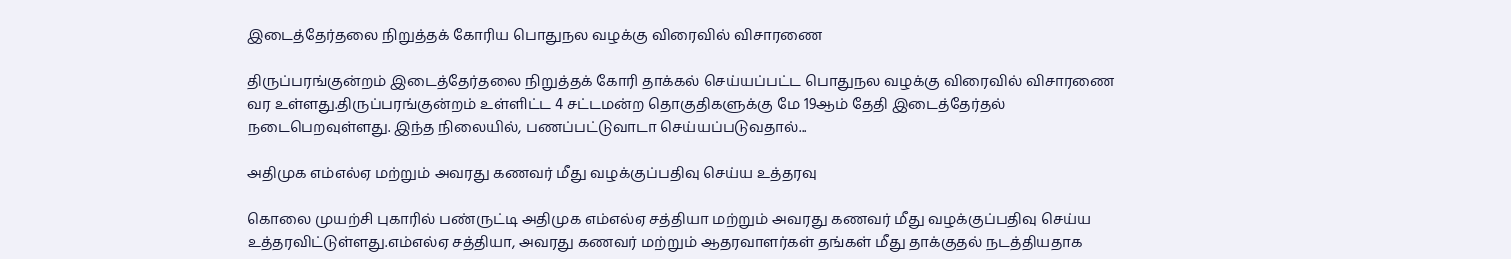இடைத்தேர்தலை நிறுத்தக் கோரிய பொதுநல வழக்கு விரைவில் விசாரணை

திருப்பரங்குன்றம் இடைத்தேர்தலை நிறுத்தக் கோரி தாக்கல் செய்யப்பட்ட பொதுநல வழக்கு விரைவில் விசாரணை வர உள்ளது.திருப்பரங்குன்றம் உள்ளிட்ட 4 சட்டமன்ற தொகுதிகளுக்கு மே 19ஆம் தேதி இடைத்தேர்தல் நடைபெறவுள்ளது. இந்த நிலையில், பணப்பட்டுவாடா செய்யப்படுவதால்...

அதிமுக எம்எல்ஏ மற்றும் அவரது கணவர் மீது வழக்குப்பதிவு செய்ய உத்தரவு

கொலை முயற்சி புகாரில் பண்ருட்டி அதிமுக எம்எல்ஏ சத்தியா மற்றும் அவரது கணவர் மீது வழக்குப்பதிவு செய்ய உத்தரவிட்டுள்ளது.எம்எல்ஏ சத்தியா, அவரது கணவர் மற்றும் ஆதரவாளர்கள் தங்கள் மீது தாக்குதல் நடத்தியதாக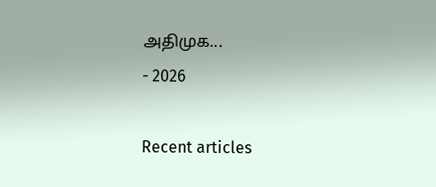அதிமுக...
- 2026

Recent articles